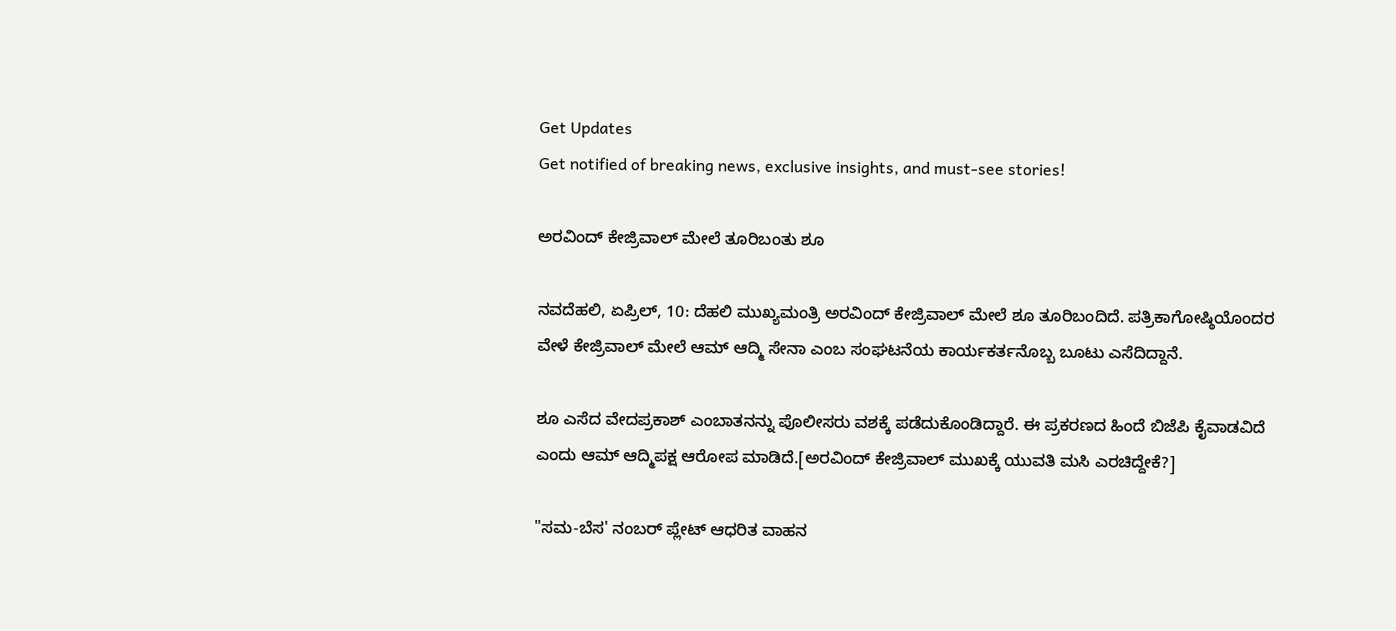Get Updates
Get notified of breaking news, exclusive insights, and must-see stories!

ಅರವಿಂದ್ ಕೇಜ್ರಿವಾಲ್ ಮೇಲೆ ತೂರಿಬಂತು ಶೂ

ನವದೆಹಲಿ, ಏಪ್ರಿಲ್, 10: ದೆಹಲಿ ಮುಖ್ಯಮಂತ್ರಿ ಅರವಿಂದ್ ಕೇಜ್ರಿವಾಲ್ ಮೇಲೆ ಶೂ ತೂರಿಬಂದಿದೆ. ಪತ್ರಿಕಾಗೋಷ್ಠಿಯೊಂದರ ವೇಳೆ ಕೇಜ್ರಿವಾಲ್‌ ಮೇಲೆ ಆಮ್‌ ಆದ್ಮಿ ಸೇನಾ ಎಂಬ ಸಂಘಟನೆಯ ಕಾರ್ಯಕರ್ತನೊಬ್ಬ ಬೂಟು ಎಸೆದಿದ್ದಾನೆ.

ಶೂ ಎಸೆದ ವೇದಪ್ರಕಾಶ್‌ ಎಂಬಾತನನ್ನು ಪೊಲೀಸರು ವಶಕ್ಕೆ ಪಡೆದುಕೊಂಡಿದ್ದಾರೆ. ಈ ಪ್ರಕರಣದ ಹಿಂದೆ ಬಿಜೆಪಿ ಕೈವಾಡವಿದೆ ಎಂದು ಆಮ್ ಆದ್ಮಿಪಕ್ಷ ಆರೋಪ ಮಾಡಿದೆ.[ಅರವಿಂದ್ ಕೇಜ್ರಿವಾಲ್ ಮುಖಕ್ಕೆ ಯುವತಿ ಮಸಿ ಎರಚಿದ್ದೇಕೆ?]

"ಸಮ-ಬೆಸ' ನಂಬರ್‌ ಪ್ಲೇಟ್‌ ಆಧರಿತ ವಾಹನ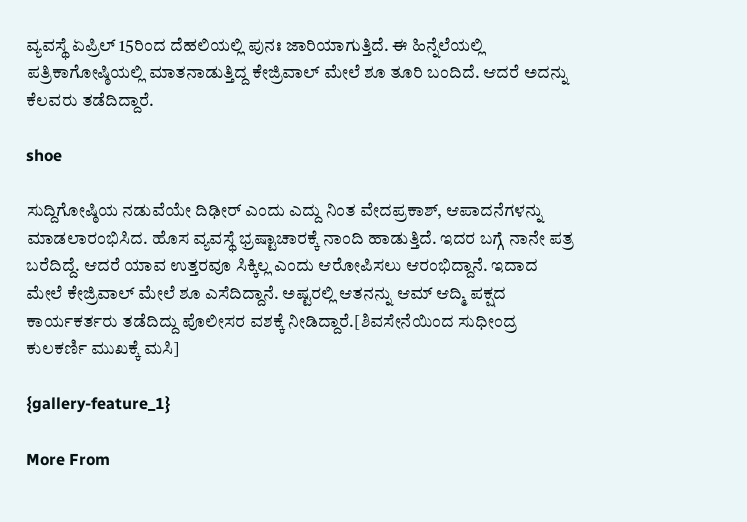ವ್ಯವಸ್ಥೆ ಏಪ್ರಿಲ್‌ 15ರಿಂದ ದೆಹಲಿಯಲ್ಲಿ ಪುನಃ ಜಾರಿಯಾಗುತ್ತಿದೆ. ಈ ಹಿನ್ನೆಲೆಯಲ್ಲಿ ಪತ್ರಿಕಾಗೋಷ್ಠಿಯಲ್ಲಿ ಮಾತನಾಡುತ್ತಿದ್ದ ಕೇಜ್ರಿವಾಲ್ ಮೇಲೆ ಶೂ ತೂರಿ ಬಂದಿದೆ. ಆದರೆ ಅದನ್ನು ಕೆಲವರು ತಡೆದಿದ್ದಾರೆ.

shoe

ಸುದ್ದಿಗೋಷ್ಠಿಯ ನಡುವೆಯೇ ದಿಢೀರ್ ಎಂದು ಎದ್ದು ನಿಂತ ವೇದಪ್ರಕಾಶ್‌, ಆಪಾದನೆಗಳನ್ನು ಮಾಡಲಾರಂಭಿಸಿದ. ಹೊಸ ವ್ಯವಸ್ಥೆ ಭ್ರಷ್ಟಾಚಾರಕ್ಕೆ ನಾಂದಿ ಹಾಡುತ್ತಿದೆ. ಇದರ ಬಗ್ಗೆ ನಾನೇ ಪತ್ರ ಬರೆದಿದ್ದೆ. ಆದರೆ ಯಾವ ಉತ್ತರವೂ ಸಿಕ್ಕಿಲ್ಲ ಎಂದು ಆರೋಪಿಸಲು ಆರಂಭಿದ್ದಾನೆ. ಇದಾದ ಮೇಲೆ ಕೇಜ್ರಿವಾಲ್ ಮೇಲೆ ಶೂ ಎಸೆದಿದ್ದಾನೆ. ಅಷ್ಟರಲ್ಲಿ ಆತನನ್ನು ಆಮ್ ಆದ್ಮಿ ಪಕ್ಷದ ಕಾರ್ಯಕರ್ತರು ತಡೆದಿದ್ದು ಪೊಲೀಸರ ವಶಕ್ಕೆ ನೀಡಿದ್ದಾರೆ.[ಶಿವಸೇನೆಯಿಂದ ಸುಧೀಂದ್ರ ಕುಲಕರ್ಣಿ ಮುಖಕ್ಕೆ ಮಸಿ]

{gallery-feature_1}

More From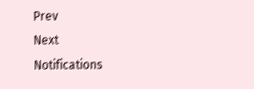Prev
Next
Notifications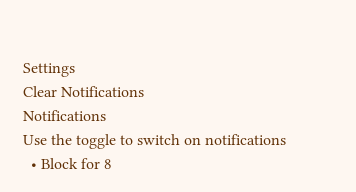Settings
Clear Notifications
Notifications
Use the toggle to switch on notifications
  • Block for 8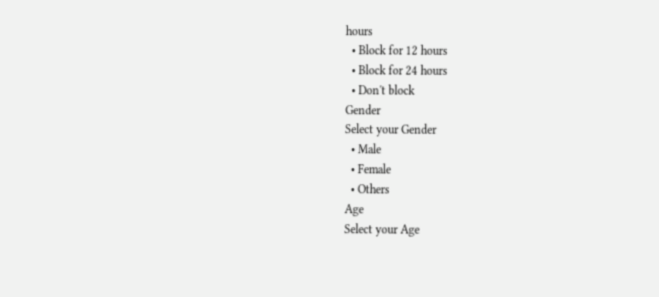hours
  • Block for 12 hours
  • Block for 24 hours
  • Don't block
Gender
Select your Gender
  • Male
  • Female
  • Others
Age
Select your Age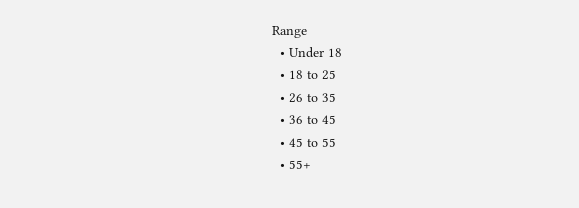Range
  • Under 18
  • 18 to 25
  • 26 to 35
  • 36 to 45
  • 45 to 55
  • 55+